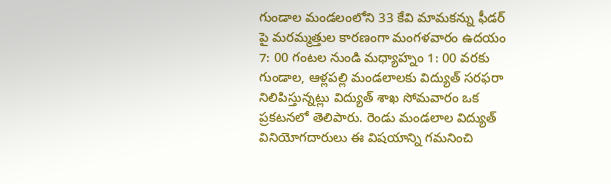గుండాల మండలంలోని 33 కేవి మామకన్ను ఫీడర్ పై మరమ్మత్తుల కారణంగా మంగళవారం ఉదయం 7: 00 గంటల నుండి మధ్యాహ్నం 1: 00 వరకు గుండాల, ఆళ్లపల్లి మండలాలకు విద్యుత్ సరఫరా నిలిపిస్తున్నట్లు విద్యుత్ శాఖ సోమవారం ఒక ప్రకటనలో తెలిపారు. రెండు మండలాల విద్యుత్ వినియోగదారులు ఈ విషయాన్ని గమనించి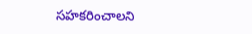సహకరించాలని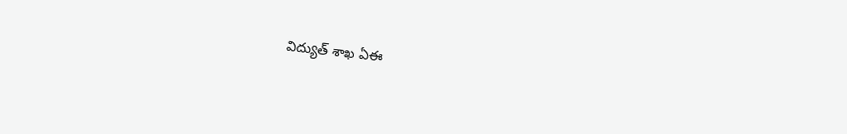విద్యుత్ శాఖ ఏఈ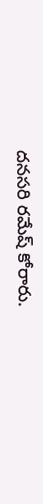దనసరి రమేష్ కోరారు.